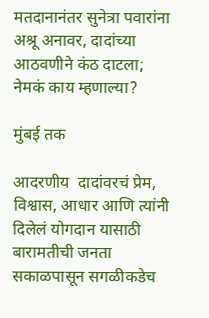मतदानानंतर सुनेत्रा पवारांना अश्रू अनावर, दादांच्या आठवणीने कंठ दाटला; नेमकं काय म्हणाल्या?

मुंबई तक

आदरणीय  दादांवरचं प्रेम, विश्वास, आधार आणि त्यांनी दिलेलं योगदान यासाठी बारामतीची जनता सकाळपासून सगळीकडेच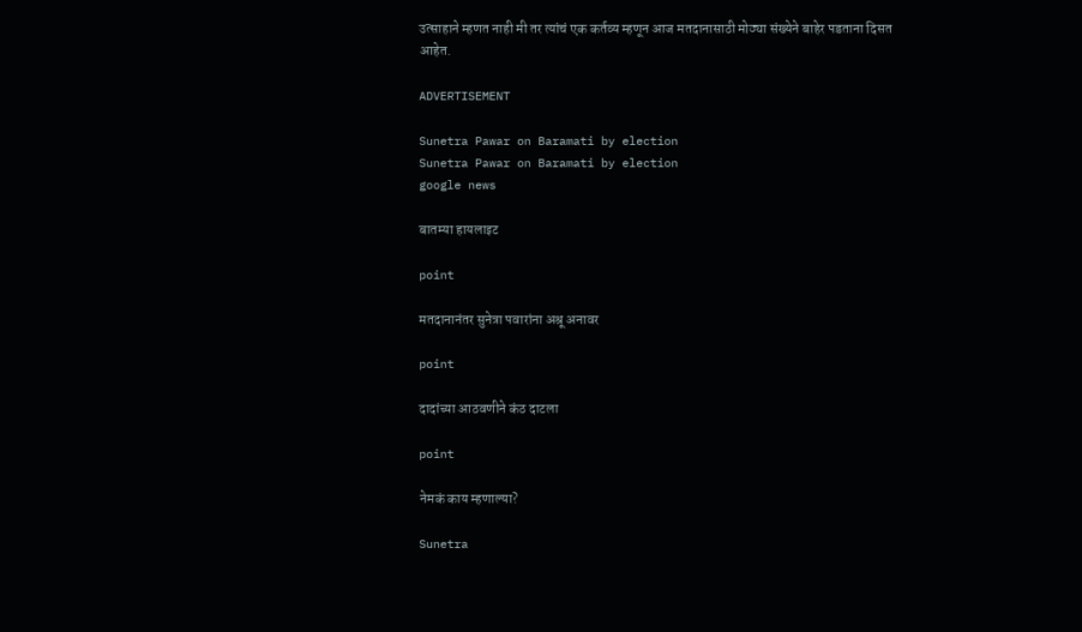उत्साहाने म्हणत नाही मी तर त्यांचं एक कर्तव्य म्हणून आज मतदानासाठी मोठ्या संख्येने बाहेर पडताना दिसत आहेत.

ADVERTISEMENT

Sunetra Pawar on Baramati by election
Sunetra Pawar on Baramati by election
google news

बातम्या हायलाइट

point

मतदानानंतर सुनेत्रा पवारांना अश्रू अनावर

point

दादांच्या आठवणीने कंठ दाटला

point

नेमकं काय म्हणाल्या?

Sunetra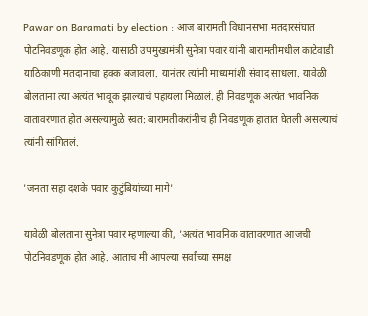Pawar on Baramati by election : आज बारामती विधानसभा मतदारसंघात पोटनिवडणूक होत आहे. यासाठी उपमुख्यमंत्री सुनेत्रा पवार यांनी बारामतीमधील काटेवाडी याठिकाणी मतदानाचा हक्क बजावला. यानंतर त्यांनी माध्यमांशी संवाद साधला. यावेळी बोलताना त्या अत्यंत भावूक झाल्याचं पहायला मिळालं. ही निवडणूक अत्यंत भावनिक वातावरणात होत असल्यामुळे स्वत: बारामतीकरांनीच ही निवडणूक हातात घेतली असल्याचं त्यांनी सांगितलं.

'जनता सहा दशके पवार कुटुंबियांच्या मागे'

यावेळी बोलताना सुनेत्रा पवार म्हणाल्या की, 'अत्यंत भावनिक वातावरणात आजची पोटनिवडणूक होत आहे. आताच मी आपल्या सर्वांच्या समक्ष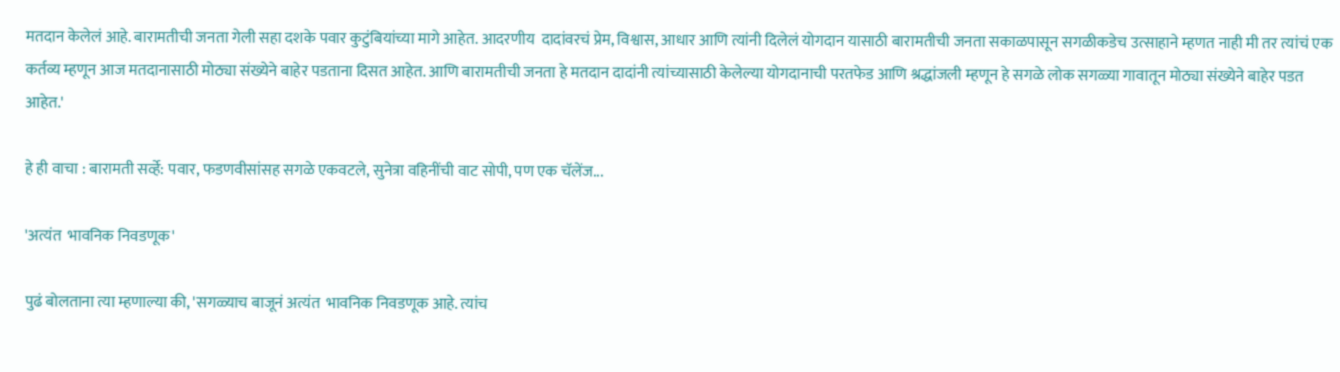मतदान केलेलं आहे. बारामतीची जनता गेली सहा दशके पवार कुटुंबियांच्या मागे आहेत. आदरणीय  दादांवरचं प्रेम, विश्वास, आधार आणि त्यांनी दिलेलं योगदान यासाठी बारामतीची जनता सकाळपासून सगळीकडेच उत्साहाने म्हणत नाही मी तर त्यांचं एक कर्तव्य म्हणून आज मतदानासाठी मोठ्या संख्येने बाहेर पडताना दिसत आहेत. आणि बारामतीची जनता हे मतदान दादांनी त्यांच्यासाठी केलेल्या योगदानाची परतफेड आणि श्रद्धांजली म्हणून हे सगळे लोक सगळ्या गावातून मोठ्या संख्येने बाहेर पडत आहेत.'

हे ही वाचा : बारामती सर्व्हे: पवार, फडणवीसांसह सगळे एकवटले, सुनेत्रा वहिनींची वाट सोपी, पण एक चॅलेंज...

'अत्यंत  भावनिक निवडणूक'

पुढं बोलताना त्या म्हणाल्या की, 'सगळ्याच बाजूनं अत्यंत  भावनिक निवडणूक आहे. त्यांच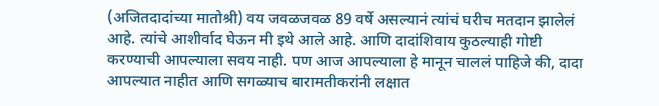(अजितदादांच्या मातोश्री) वय जवळजवळ 89 वर्षे असल्यानं त्यांचं घरीच मतदान झालेलं आहे. त्यांचे आशीर्वाद घेऊन मी इथे आले आहे. आणि दादांशिवाय कुठल्याही गोष्टी करण्याची आपल्याला सवय नाही. पण आज आपल्याला हे मानून चाललं पाहिजे की, दादा आपल्यात नाहीत आणि सगळ्याच बारामतीकरांनी लक्षात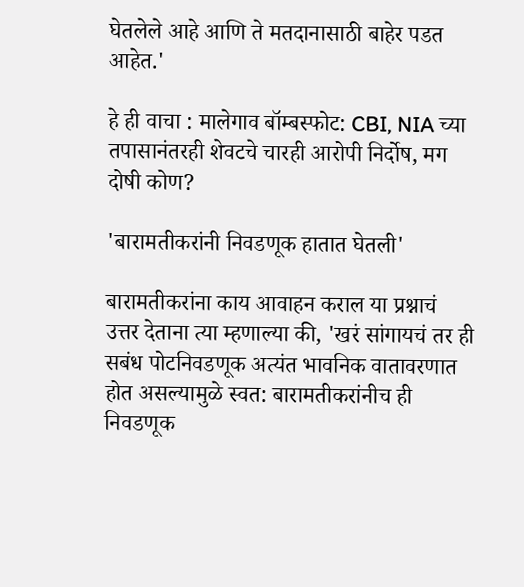घेतलेले आहे आणि ते मतदानासाठी बाहेर पडत आहेत.'

हे ही वाचा : मालेगाव बॉम्बस्फोट: CBI, NIA च्या तपासानंतरही शेवटचे चारही आरोपी निर्दोष, मग दोषी कोण?

'बारामतीकरांनी निवडणूक हातात घेतली'

बारामतीकरांना काय आवाहन कराल या प्रश्नाचं उत्तर देताना त्या म्हणाल्या की, 'खरं सांगायचं तर ही सबंध पोटनिवडणूक अत्यंत भावनिक वातावरणात होत असल्यामुळे स्वत: बारामतीकरांनीच ही निवडणूक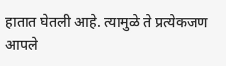हातात घेतली आहे. त्यामुळे ते प्रत्येकजण आपले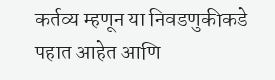कर्तव्य म्हणून या निवडणुकीकडे पहात आहेत आणि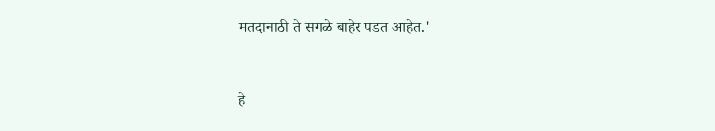मतदानाठी ते सगळे बाहेर पडत आहेत.'


हे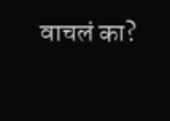वाचलं का?